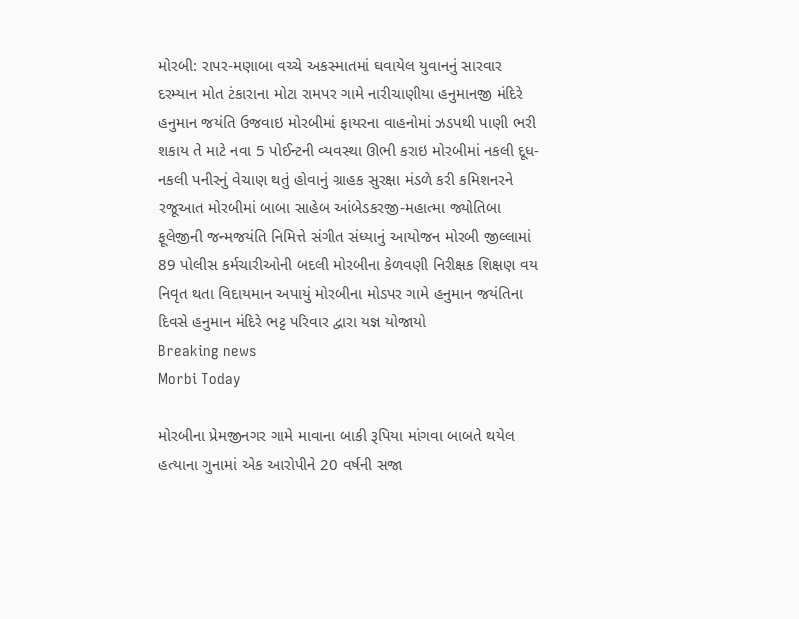મોરબી: રાપર-મણાબા વચ્ચે અકસ્માતમાં ઘવાયેલ યુવાનનું સારવાર દરમ્યાન મોત ટંકારાના મોટા રામપર ગામે નારીચાણીયા હનુમાનજી મંદિરે હનુમાન જયંતિ ઉજવાઇ મોરબીમાં ફાયરના વાહનોમાં ઝડપથી પાણી ભરી શકાય તે માટે નવા 5 પોઈન્ટની વ્યવસ્થા ઊભી કરાઇ મોરબીમાં નકલી દૂધ-નકલી પનીરનું વેચાણ થતું હોવાનું ગ્રાહક સુરક્ષા મંડળે કરી કમિશનરને રજૂઆત મોરબીમાં બાબા સાહેબ આંબેડકરજી-મહાત્મા જ્યોતિબા ફૂલેજીની જન્મજયંતિ નિમિત્તે સંગીત સંધ્યાનું આયોજન મોરબી જીલ્લામાં 89 પોલીસ કર્મચારીઓની બદલી મોરબીના કેળવણી નિરીક્ષક શિક્ષણ વય નિવૃત થતા વિદાયમાન અપાયું મોરબીના મોડપર ગામે હનુમાન જયંતિના દિવસે હનુમાન મંદિરે ભટ્ટ પરિવાર દ્વારા યજ્ઞ યોજાયો
Breaking news
Morbi Today

મોરબીના પ્રેમજીનગર ગામે માવાના બાકી રૂપિયા માંગવા બાબતે થયેલ હત્યાના ગુનામાં એક આરોપીને 20 વર્ષની સજા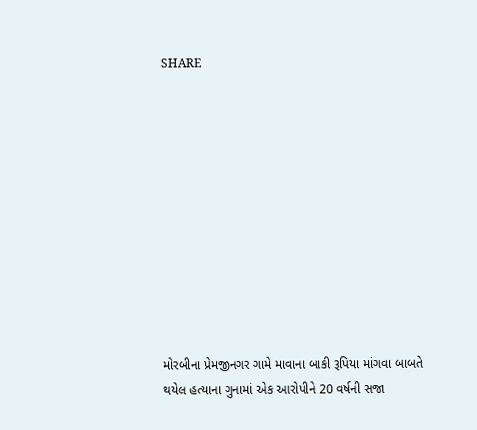SHARE











મોરબીના પ્રેમજીનગર ગામે માવાના બાકી રૂપિયા માંગવા બાબતે થયેલ હત્યાના ગુનામાં એક આરોપીને 20 વર્ષની સજા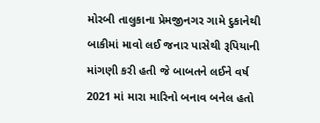મોરબી તાલુકાના પ્રેમજીનગર ગામે દુકાનેથી બાકીમાં માવો લઈ જનાર પાસેથી રૂપિયાની માંગણી કરી હતી જે બાબતને લઈને વર્ષ 2021 માં મારા મારિનો બનાવ બનેલ હતો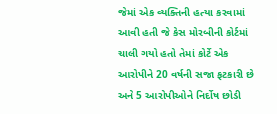જેમાં એક વ્યક્તિની હત્યા કરવામાં આવી હતી જે કેસ મોરબીની કોર્ટમાં ચાલી ગયો હતો તેમાં કોર્ટે એક આરોપીને 20 વર્ષની સજા ફટકારી છે અને 5 આરોપીઓને નિર્દોષ છોડી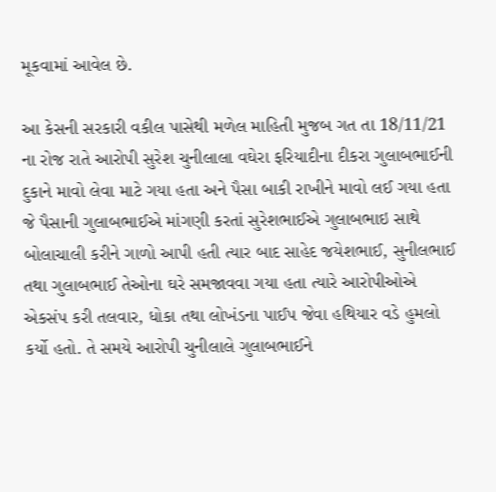મૂકવામાં આવેલ છે.

આ કેસની સરકારી વકીલ પાસેથી મળેલ માહિતી મુજબ ગત તા 18/11/21 ના રોજ રાતે આરોપી સુરેશ ચુનીલાલા વઘેરા ફરિયાદીના દીકરા ગુલાબભાઈની દુકાને માવો લેવા માટે ગયા હતા અને પૈસા બાકી રાખીને માવો લઈ ગયા હતા જે પૈસાની ગુલાબભાઈએ માંગણી કરતાં સુરેશભાઈએ ગુલાબભાઇ સાથે બોલાચાલી કરીને ગાળો આપી હતી ત્યાર બાદ સાહેદ જયેશભાઈ, સુનીલભાઈ તથા ગુલાબભાઈ તેઓના ઘરે સમજાવવા ગયા હતા ત્યારે આરોપીઓએ એકસંપ કરી તલવાર, ધોકા તથા લોખંડના પાઈપ જેવા હથિયાર વડે હુમલો કર્યો હતો. તે સમયે આરોપી ચુનીલાલે ગુલાબભાઈને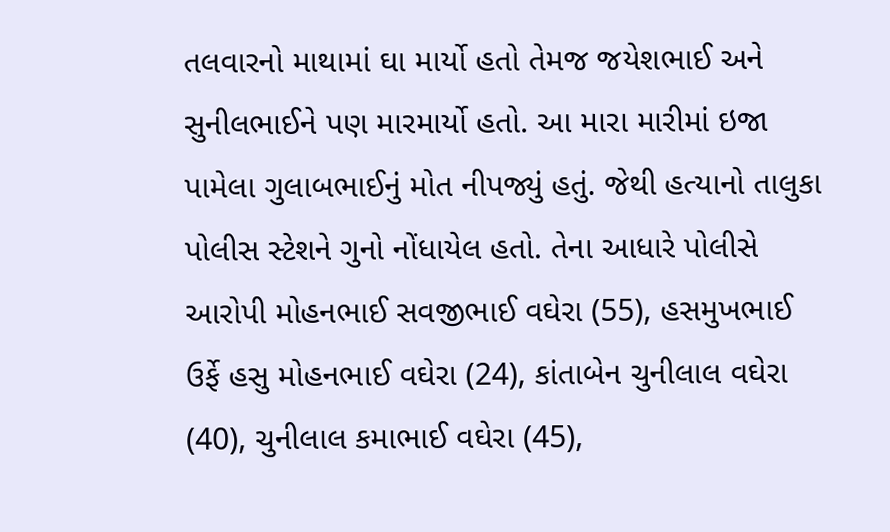તલવારનો માથામાં ઘા માર્યો હતો તેમજ જયેશભાઈ અને સુનીલભાઈને પણ મારમાર્યો હતો. આ મારા મારીમાં ઇજા પામેલા ગુલાબભાઈનું મોત નીપજ્યું હતું. જેથી હત્યાનો તાલુકા પોલીસ સ્ટેશને ગુનો નોંધાયેલ હતો. તેના આધારે પોલીસે આરોપી મોહનભાઈ સવજીભાઈ વઘેરા (55), હસમુખભાઈ ઉર્ફે હસુ મોહનભાઈ વઘેરા (24), કાંતાબેન ચુનીલાલ વઘેરા (40), ચુનીલાલ કમાભાઈ વઘેરા (45),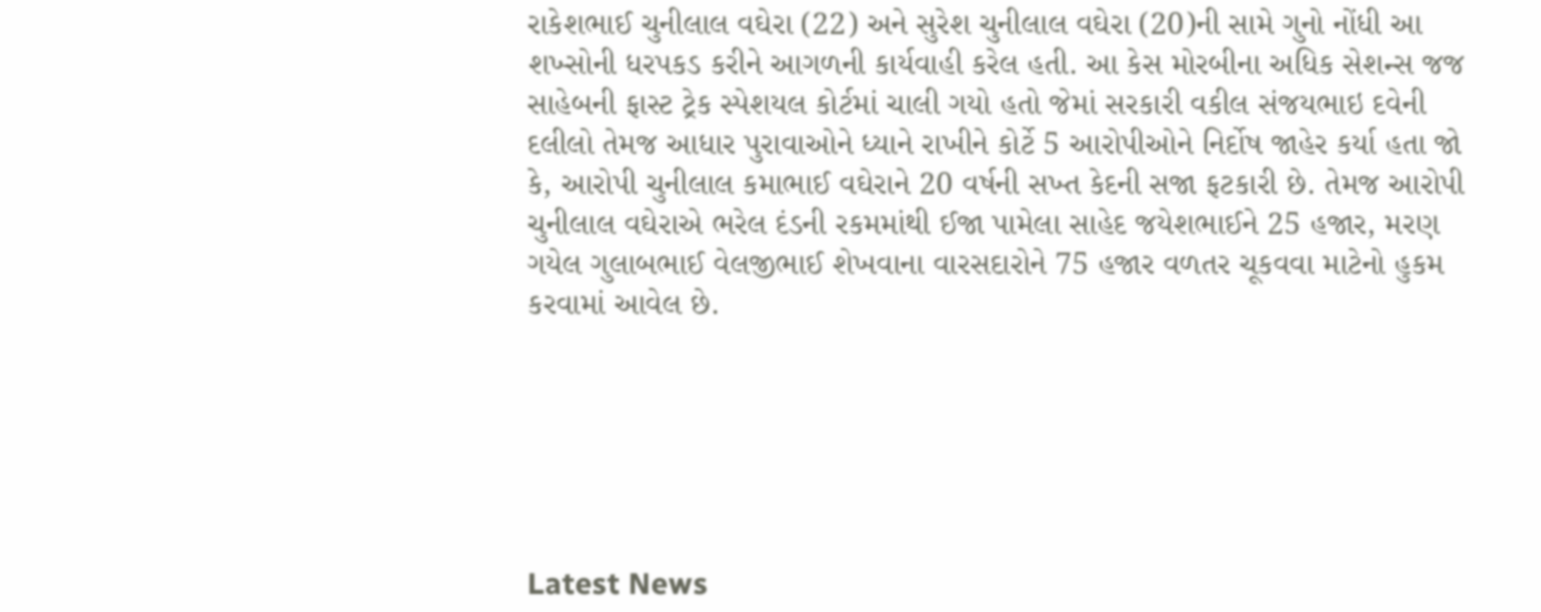રાકેશભાઈ ચુનીલાલ વઘેરા (22) અને સુરેશ ચુનીલાલ વઘેરા (20)ની સામે ગુનો નોંધી આ શખ્સોની ધરપકડ કરીને આગળની કાર્યવાહી કરેલ હતી. આ કેસ મોરબીના અધિક સેશન્સ જજ સાહેબની ફાસ્ટ ટ્રેક સ્પેશયલ કોર્ટમાં ચાલી ગયો હતો જેમાં સરકારી વકીલ સંજયભાઇ દવેની દલીલો તેમજ આધાર પુરાવાઓને ધ્યાને રાખીને કોર્ટે 5 આરોપીઓને નિર્દોષ જાહેર કર્યા હતા જો કે, આરોપી ચુનીલાલ કમાભાઈ વઘેરાને 20 વર્ષની સખ્ત કેદની સજા ફટકારી છે. તેમજ આરોપી ચુનીલાલ વઘેરાએ ભરેલ દંડની રકમમાંથી ઈજા પામેલા સાહેદ જયેશભાઈને 25 હજાર, મરણ ગયેલ ગુલાબભાઈ વેલજીભાઈ શેખવાના વારસદારોને 75 હજાર વળતર ચૂકવવા માટેનો હુકમ કરવામાં આવેલ છે.






Latest News